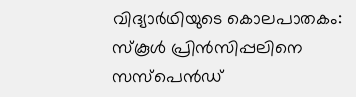വിദ്യാര്‍ഥിയുടെ കൊലപാതകം: സ്‌കൂള്‍ പ്രിന്‍സിപ്പലിനെ സസ്‌പെന്‍ഡ്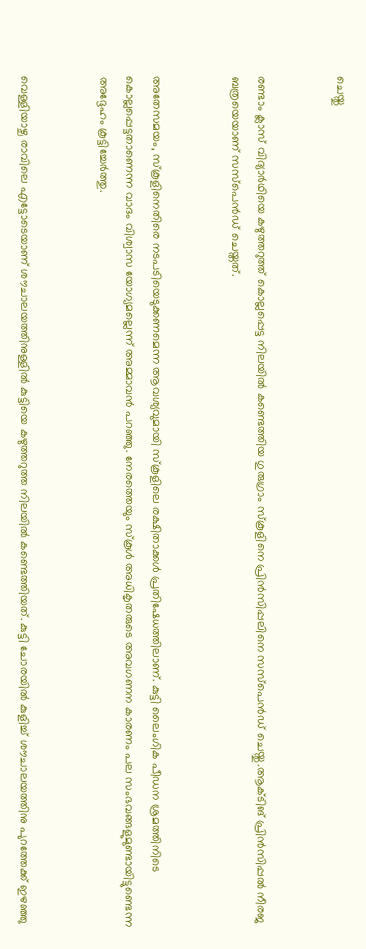ചെയ്തു


രണ്ടാം ക്ലാസ് വിദ്യാര്‍ഥിയെ കഴുത്തറുത്ത് കൊല്ലപ്പെട്ട നിലയില്‍ കണ്ടെത്തിയ ഗുരുഗ്രാം സ്‌കൂളിനെ പ്രിന്‍സിപ്പലിനെ സസ്‌പെന്‍ഡ് ചെയ്തു.ആക്ടിങ് പ്രിന്‍സിപ്പല്‍ നീരജ ബത്രയെയാണ് സസ്‌പെന്‍ഡ് ചെയ്തത്.


അതേസമയം, സ്‌കൂളിനെതിരെ നടപടിയെടുക്കണമെന്ന ആവശ്യവുമായി സ്‌കൂളിലെ രക്ഷിതാക്കള്‍ പ്രതിഷേധത്തിലാണ്. കുട്ടി ലൈംഗിക പീഡന ശ്രമത്തിനിടെ കൊല്ലപ്പെട്ടതാണെന്ന വാദം വിശ്വാസ യോഗ്യമല്ലെന്ന് അമ്മാവന്‍ പറഞ്ഞു. നേരത്തെയും സ്‌കൂള്‍ അധികൃതരുടെ അവഗണന കാരണം പല സംഭവങ്ങളുമുണ്ടായിട്ടുണ്ടെന്ന അദ്ദേഹം കൂട്ടിച്ചേര്‍ത്തു.


വെള്ളിയാഴ്ച രാവിലെ എട്ടോടെയാണ് ശൗചാലയത്തിനുള്ളില്‍ കുട്ടിയെ കഴുത്തറുത്ത നിലയില്‍ കണ്ടെത്തിയത്. കുട്ടി ചോരയില്‍ കുളിച്ച് ശൗചാലയത്തിനു പുറത്തേക്ക് ഇഴഞ്ഞു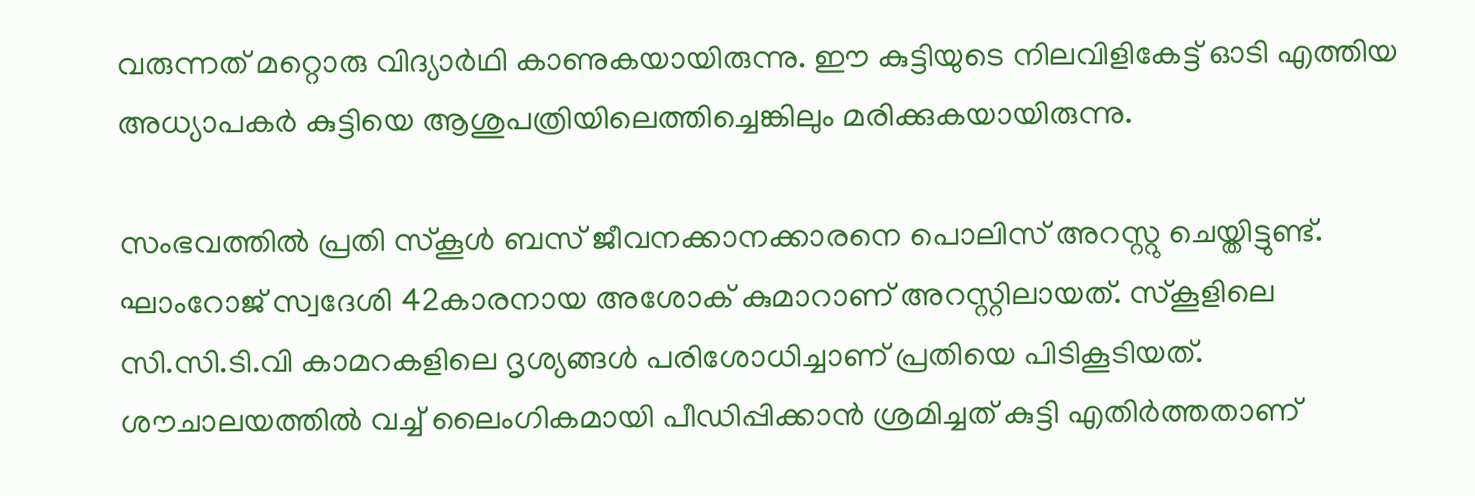വരുന്നത് മറ്റൊരു വിദ്യാര്‍ഥി കാണുകയായിരുന്നു. ഈ കുട്ടിയുടെ നിലവിളികേട്ട് ഓടി എത്തിയ അധ്യാപകര്‍ കുട്ടിയെ ആശുപത്രിയിലെത്തിച്ചെങ്കിലും മരിക്കുകയായിരുന്നു.

സംഭവത്തില്‍ പ്രതി സ്‌കൂള്‍ ബസ് ജീവനക്കാനക്കാരനെ പൊലിസ് അറസ്റ്റു ചെയ്തിട്ടുണ്ട്. ഘാംറോജ് സ്വദേശി 42കാരനായ അശോക് കുമാറാണ് അറസ്റ്റിലായത്. സ്‌കൂളിലെ സി.സി.ടി.വി കാമറകളിലെ ദൃശ്യങ്ങള്‍ പരിശോധിച്ചാണ് പ്രതിയെ പിടികൂടിയത്. ശൗചാലയത്തില്‍ വച്ച് ലൈംഗികമായി പീഡിപ്പിക്കാന്‍ ശ്രമിച്ചത് കുട്ടി എതിര്‍ത്തതാണ്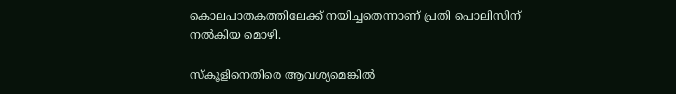കൊലപാതകത്തിലേക്ക് നയിച്ചതെന്നാണ് പ്രതി പൊലിസിന് നല്‍കിയ മൊഴി.

സ്‌കൂളിനെതിരെ ആവശ്യമെങ്കില്‍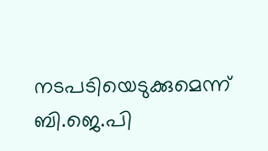നടപടിയെടുക്കുമെന്ന് ബി.ജെ.പി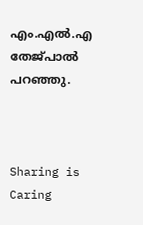എം.എല്‍.എ തേജ്പാല്‍ പറഞ്ഞു.



Sharing is Caring